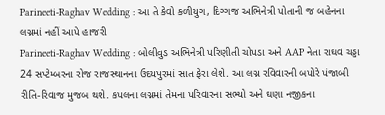Parineeti-Raghav Wedding : આ તે કેવો કળીયુગ, દિગ્ગજ અભિનેત્રી પોતાની જ બહેનના લગ્નમાં નહીં આપે હાજરી
Parineeti-Raghav Wedding : બોલીવુડ અભિનેત્રી પરિણીતી ચોપડા અને AAP નેતા રાઘવ ચડ્ડા 24 સપ્ટેમ્બરના રોજ રાજસ્થાનના ઉદયપુરમાં સાત ફેરા લેશે. આ લગ્ન રવિવારની બપોરે પંજાબી રીતિ-રિવાજ મુજબ થશે. કપલના લગ્નમાં તેમના પરિવારના સભ્યો અને ઘણા નજીકના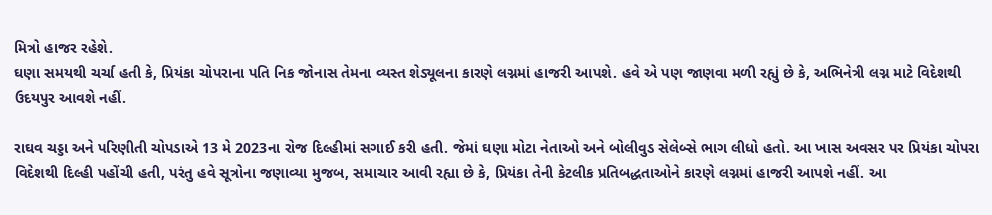મિત્રો હાજર રહેશે.
ઘણા સમયથી ચર્ચા હતી કે, પ્રિયંકા ચોપરાના પતિ નિક જોનાસ તેમના વ્યસ્ત શેડ્યૂલના કારણે લગ્નમાં હાજરી આપશે. હવે એ પણ જાણવા મળી રહ્યું છે કે, અભિનેત્રી લગ્ન માટે વિદેશથી ઉદયપુર આવશે નહીં.

રાઘવ ચડ્ડા અને પરિણીતી ચોપડાએ 13 મે 2023ના રોજ દિલ્હીમાં સગાઈ કરી હતી. જેમાં ઘણા મોટા નેતાઓ અને બોલીવુડ સેલેબ્સે ભાગ લીધો હતો. આ ખાસ અવસર પર પ્રિયંકા ચોપરા વિદેશથી દિલ્હી પહોંચી હતી, પરંતુ હવે સૂત્રોના જણાવ્યા મુજબ, સમાચાર આવી રહ્યા છે કે, પ્રિયંકા તેની કેટલીક પ્રતિબદ્ધતાઓને કારણે લગ્નમાં હાજરી આપશે નહીં. આ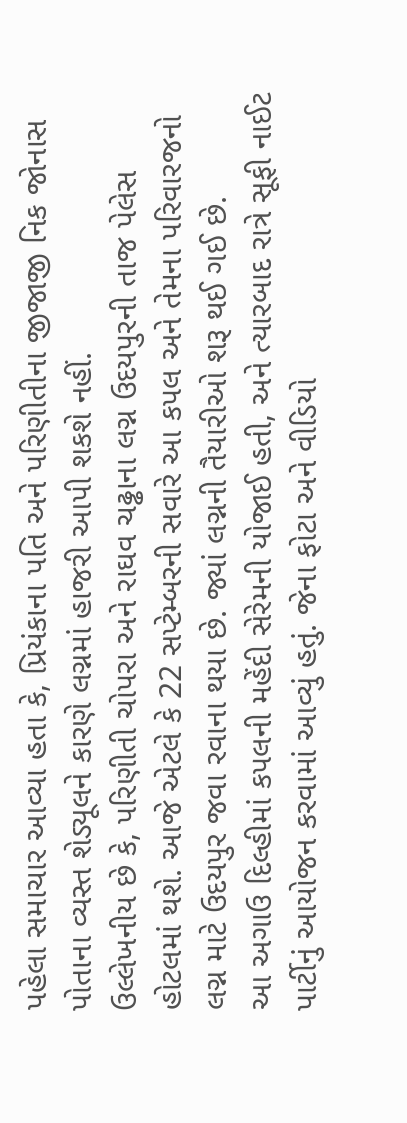પહેલા સમાચાર આવ્યા હતા કે, પ્રિયંકાના પતિ અને પરિણીતીના જીજાજી નિક જોનાસ પોતાના વ્યસ્ત શેડ્યૂલને કારણે લગ્નમાં હાજરી આપી શકશે નહીં.
ઉલ્લેખનીય છે કે, પરિણીતી ચોપરા અને રાઘવ ચઢ્ઢાના લગ્ન ઉદયપુરની તાજ પેલેસ હોટલમાં થશે. આજે એટલે કે 22 સપ્ટેમ્બરની સવારે આ કપલ અને તેમના પરિવારજનો લગ્ન માટે ઉદયપુર જવા રવાના થયા છે. જ્યાં લગ્નની તૈયારીઓ શરૂ થઈ ગઈ છે.
આ અગાઉ દિલ્હીમાં કપલની મહેંદી સેરેમની યોજાઈ હતી, અને ત્યારબાદ રાત્રે સૂફી નાઈટ પાર્ટીનું આયોજન કરવામાં આવ્યું હતું. જેના ફોટા અને વીડિયો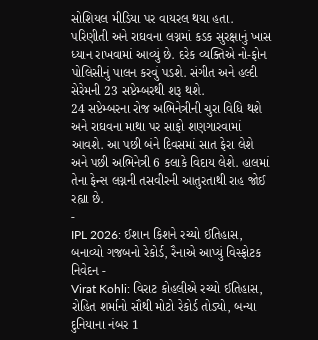સોશિયલ મીડિયા પર વાયરલ થયા હતા.
પરિણીતી અને રાઘવના લગ્નમાં કડક સુરક્ષાનું ખાસ ધ્યાન રાખવામાં આવ્યું છે. દરેક વ્યક્તિએ નો-ફોન પોલિસીનું પાલન કરવું પડશે. સંગીત અને હલ્દી સેરેમની 23 સપ્ટેમ્બરથી શરૂ થશે.
24 સપ્ટેમ્બરના રોજ અભિનેત્રીની ચુરા વિધિ થશે અને રાઘવના માથા પર સાફો શણગારવામાં આવશે. આ પછી બંને દિવસમાં સાત ફેરા લેશે અને પછી અભિનેત્રી 6 કલાકે વિદાય લેશે. હાલમાં તેના ફેન્સ લગ્નની તસવીરની આતુરતાથી રાહ જોઈ રહ્યા છે.
-
IPL 2026: ઈશાન કિશને રચ્યો ઈતિહાસ, બનાવ્યો ગજબનો રેકોર્ડ, રૈનાએ આપ્યું વિસ્ફોટક નિવેદન -
Virat Kohli: વિરાટ કોહલીએ રચ્યો ઈતિહાસ, રોહિત શર્માનો સૌથી મોટો રેકોર્ડ તોડ્યો, બન્યા દુનિયાના નંબર 1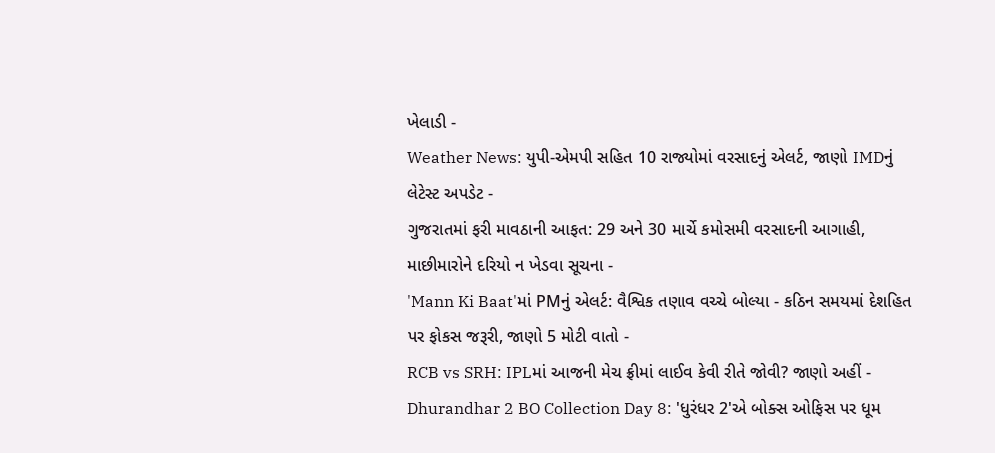ખેલાડી -
Weather News: યુપી-એમપી સહિત 10 રાજ્યોમાં વરસાદનું એલર્ટ, જાણો IMDનું લેટેસ્ટ અપડેટ -
ગુજરાતમાં ફરી માવઠાની આફત: 29 અને 30 માર્ચે કમોસમી વરસાદની આગાહી, માછીમારોને દરિયો ન ખેડવા સૂચના -
'Mann Ki Baat'માં PMનું એલર્ટ: વૈશ્વિક તણાવ વચ્ચે બોલ્યા - કઠિન સમયમાં દેશહિત પર ફોકસ જરૂરી, જાણો 5 મોટી વાતો -
RCB vs SRH: IPLમાં આજની મેચ ફ્રીમાં લાઈવ કેવી રીતે જોવી? જાણો અહીં -
Dhurandhar 2 BO Collection Day 8: 'ધુરંધર 2'એ બોક્સ ઓફિસ પર ધૂમ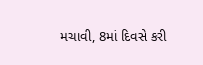મચાવી, 8માં દિવસે કરી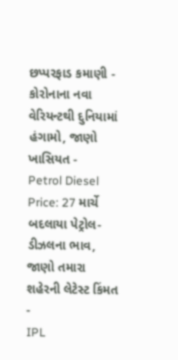છપ્પરફાડ કમાણી -
કોરોનાના નવા વેરિયન્ટથી દુનિયામાં હંગામો, જાણો ખાસિયત -
Petrol Diesel Price: 27 માર્ચે બદલાયા પેટ્રોલ-ડીઝલના ભાવ, જાણો તમારા શહેરની લેટેસ્ટ કિંમત -
IPL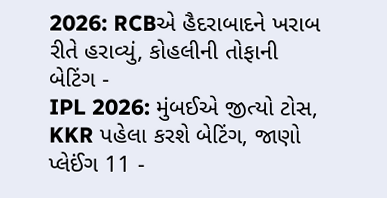2026: RCBએ હૈદરાબાદને ખરાબ રીતે હરાવ્યું, કોહલીની તોફાની બેટિંગ -
IPL 2026: મુંબઈએ જીત્યો ટોસ, KKR પહેલા કરશે બેટિંગ, જાણો પ્લેઈંગ 11 -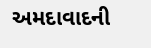અમદાવાદની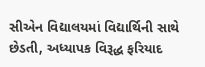સીએન વિદ્યાલયમાં વિદ્યાર્થિની સાથે છેડતી, અધ્યાપક વિરૂદ્ધ ફરિયાદ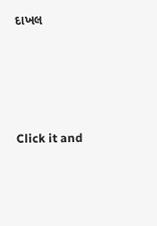દાખલ








Click it and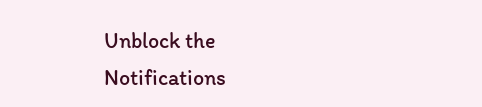Unblock the Notifications